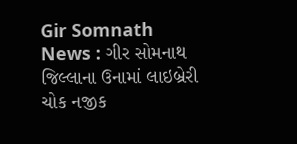Gir Somnath News : ગીર સોમનાથ જિલ્લાના ઉનામાં લાઇબ્રેરી ચોક નજીક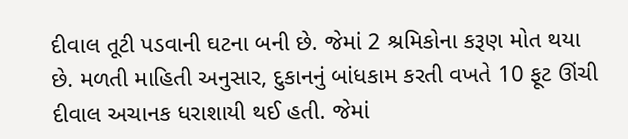દીવાલ તૂટી પડવાની ઘટના બની છે. જેમાં 2 શ્રમિકોના કરૂણ મોત થયા છે. મળતી માહિતી અનુસાર, દુકાનનું બાંધકામ કરતી વખતે 10 ફૂટ ઊંચી દીવાલ અચાનક ધરાશાયી થઈ હતી. જેમાં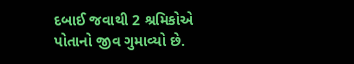દબાઈ જવાથી 2 શ્રમિકોએ પોતાનો જીવ ગુમાવ્યો છે.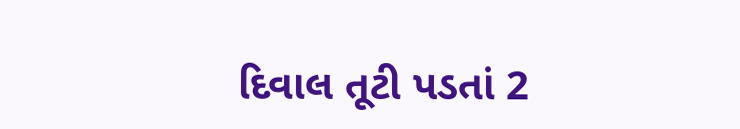દિવાલ તૂટી પડતાં 2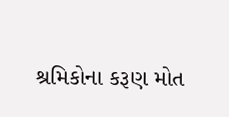શ્રમિકોના કરૂણ મોત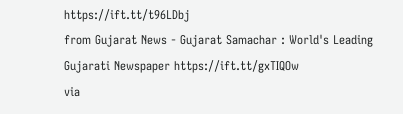https://ift.tt/t96LDbj
from Gujarat News - Gujarat Samachar : World's Leading Gujarati Newspaper https://ift.tt/gxTIQOw
via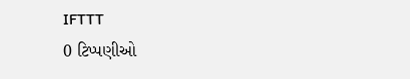IFTTT
0 ટિપ્પણીઓ